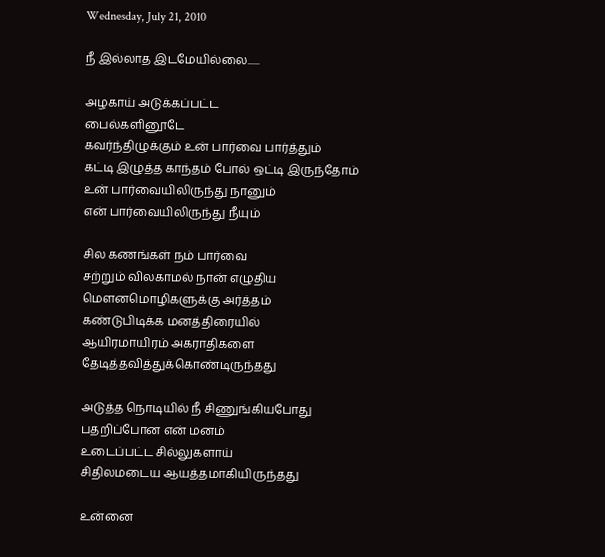Wednesday, July 21, 2010

நீ இல்லாத இடமேயில்லை......

அழகாய் அடுக்கப்பட்ட
பைல்களினூடே
கவர்ந்திழுக்கும் உன் பார்வை பார்த்தும்
கட்டி இழுத்த காந்தம் போல் ஒட்டி இருந்தோம்
உன் பார்வையிலிருந்து நானும்
என் பார்வையிலிருந்து நீயும்

சில கணங்கள் நம் பார்வை
சற்றும் விலகாமல் நான் எழுதிய
மெளனமொழிகளுக்கு அர்த்தம்
கண்டுபிடிக்க மனத்திரையில்
ஆயிரமாயிரம் அகராதிகளை
தேடித்தவித்துக்கொண்டிருந்தது

அடுத்த நொடியில் நீ சிணுங்கியபோது
பதறிப்போன என் மனம்
உடைப்பட்ட சில்லுகளாய்
சிதிலமடைய ஆயத்தமாகியிருந்தது

உன்னை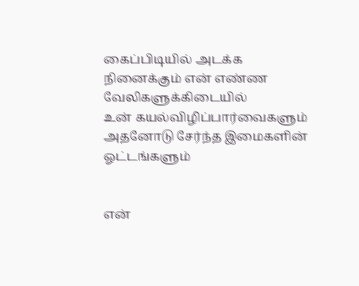கைப்பிடியில் அடக்க
நினைக்கும் என் எண்ண
வேலிகளுக்கிடையில்
உன் கயல்விழிப்பார்வைகளும்
அதனோடு சேர்ந்த இமைகளின்
ஓட்டங்களும்


என்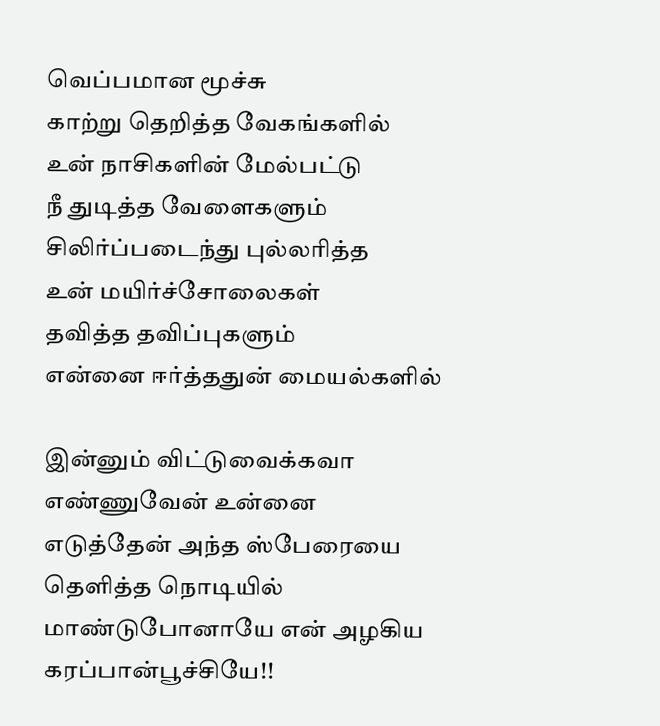வெப்பமான மூச்சு
காற்று தெறித்த வேகங்களில்
உன் நாசிகளின் மேல்பட்டு
நீ துடித்த வேளைகளும்
சிலிர்ப்படைந்து புல்லரித்த
உன் மயிர்ச்சோலைகள்
தவித்த தவிப்புகளும்
என்னை ஈர்த்ததுன் மையல்களில்

இன்னும் விட்டுவைக்கவா
எண்ணுவேன் உன்னை
எடுத்தேன் அந்த ஸ்பேரையை
தெளித்த நொடியில்
மாண்டுபோனாயே என் அழகிய
கரப்பான்பூச்சியே!!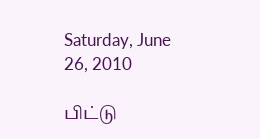Saturday, June 26, 2010

பிட்டு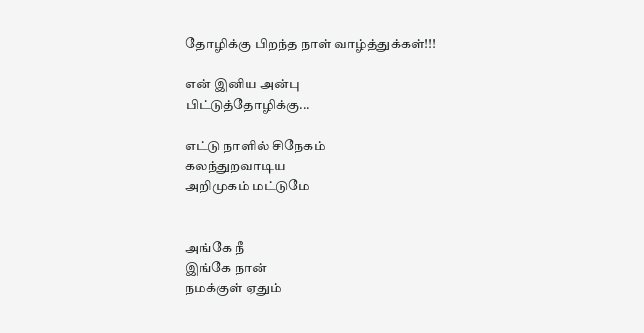தோழிக்கு பிறந்த நாள் வாழ்த்துக்கள்!!!

என் இனிய அன்பு
பிட்டுத்தோழிக்கு...

எட்டு நாளில் சிநேகம்
கலந்துறவாடிய
அறிமுகம் மட்டுமே


அங்கே நீ
இங்கே நான்
நமக்குள் ஏதும்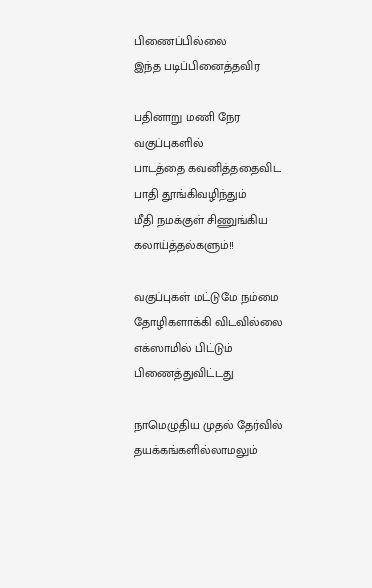பிணைப்பில்லை
இந்த படிப்பினைத்தவிர

பதினாறு மணி நேர
வகுப்புகளில்
பாடத்தை கவனித்ததைவிட
பாதி தூங்கிவழிந்தும்
மீதி நமக்குள் சிணுங்கிய
கலாய்த்தல்களும்!!

வகுப்புகள் மட்டுமே நம்மை
தோழிகளாக்கி விடவில்லை
எக்ஸாமில் பிட்டும்
பிணைத்துவிட்டது

நாமெழுதிய முதல் தேர்வில்
தயக்கங்களில்லாமலும்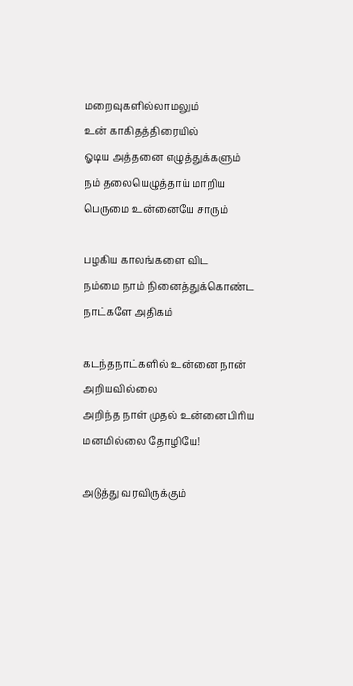மறைவுகளில்லாமலும்
உன் காகிதத்திரையில்
ஓடிய அத்தனை எழுத்துக்களும்
நம் தலையெழுத்தாய் மாறிய
பெருமை உன்னையே சாரும்

பழகிய காலங்களை விட
நம்மை நாம் நினைத்துக்கொண்ட
நாட்களே அதிகம்

கடந்தநாட்களில் உன்னை நான்
அறியவில்லை
அறிந்த நாள் முதல் உன்னைபிரிய
மனமில்லை தோழியே!

அடுத்து வரவிருக்கும்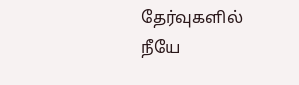தேர்வுகளில்
நீயே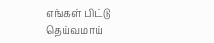எங்கள் பிட்டு
தெய்வமாய்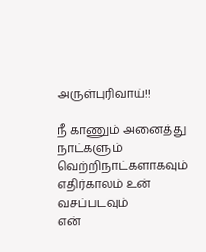அருள்புரிவாய்!!

நீ காணும் அனைத்து
நாட்களும்
வெற்றிநாட்களாகவும்
எதிர்காலம் உன் வசப்படவும்
என்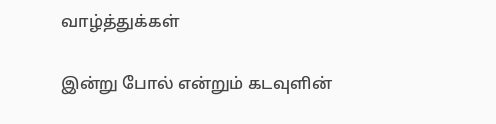வாழ்த்துக்கள்

இன்று போல் என்றும் கடவுளின்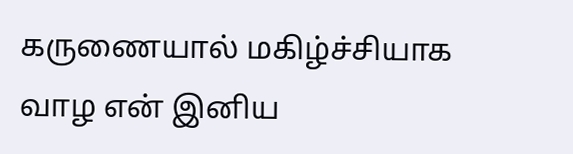கருணையால் மகிழ்ச்சியாக வாழ என் இனிய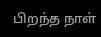பிறந்த நாள்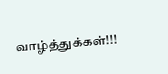வாழ்த்துக்கள்!!!